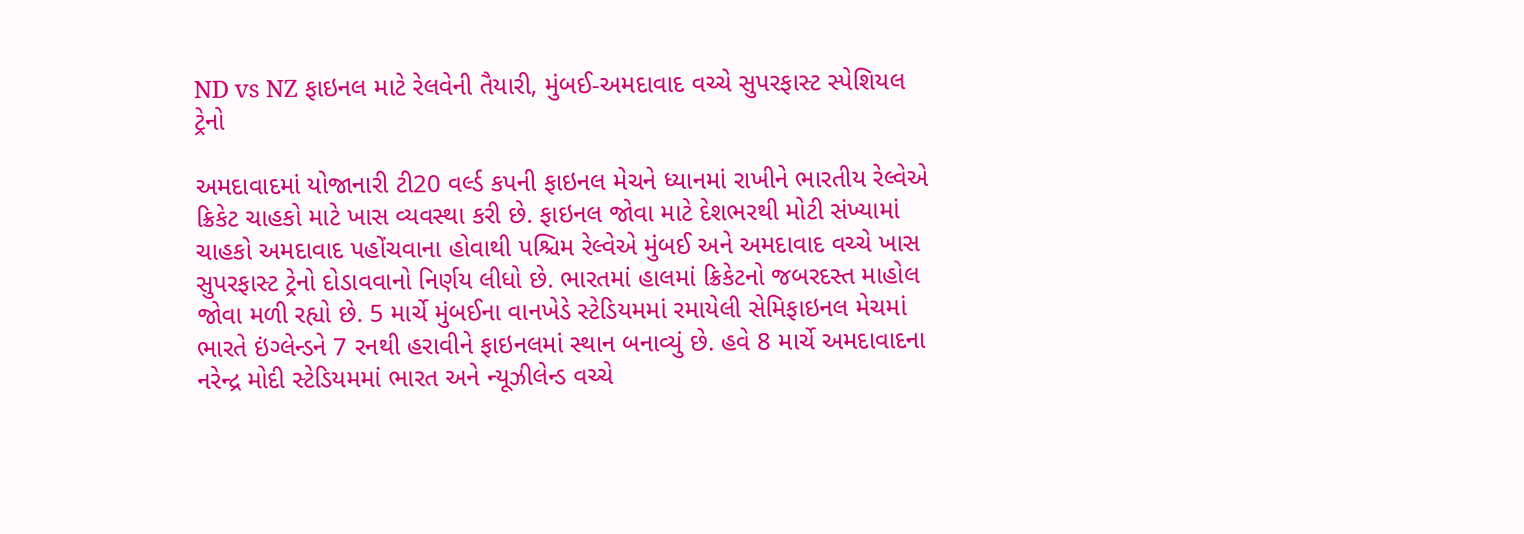ND vs NZ ફાઇનલ માટે રેલવેની તૈયારી, મુંબઈ-અમદાવાદ વચ્ચે સુપરફાસ્ટ સ્પેશિયલ ટ્રેનો

અમદાવાદમાં યોજાનારી ટી20 વર્લ્ડ કપની ફાઇનલ મેચને ધ્યાનમાં રાખીને ભારતીય રેલ્વેએ ક્રિકેટ ચાહકો માટે ખાસ વ્યવસ્થા કરી છે. ફાઇનલ જોવા માટે દેશભરથી મોટી સંખ્યામાં ચાહકો અમદાવાદ પહોંચવાના હોવાથી પશ્ચિમ રેલ્વેએ મુંબઈ અને અમદાવાદ વચ્ચે ખાસ સુપરફાસ્ટ ટ્રેનો દોડાવવાનો નિર્ણય લીધો છે. ભારતમાં હાલમાં ક્રિકેટનો જબરદસ્ત માહોલ જોવા મળી રહ્યો છે. 5 માર્ચે મુંબઈના વાનખેડે સ્ટેડિયમમાં રમાયેલી સેમિફાઇનલ મેચમાં ભારતે ઇંગ્લેન્ડને 7 રનથી હરાવીને ફાઇનલમાં સ્થાન બનાવ્યું છે. હવે 8 માર્ચે અમદાવાદના નરેન્દ્ર મોદી સ્ટેડિયમમાં ભારત અને ન્યૂઝીલેન્ડ વચ્ચે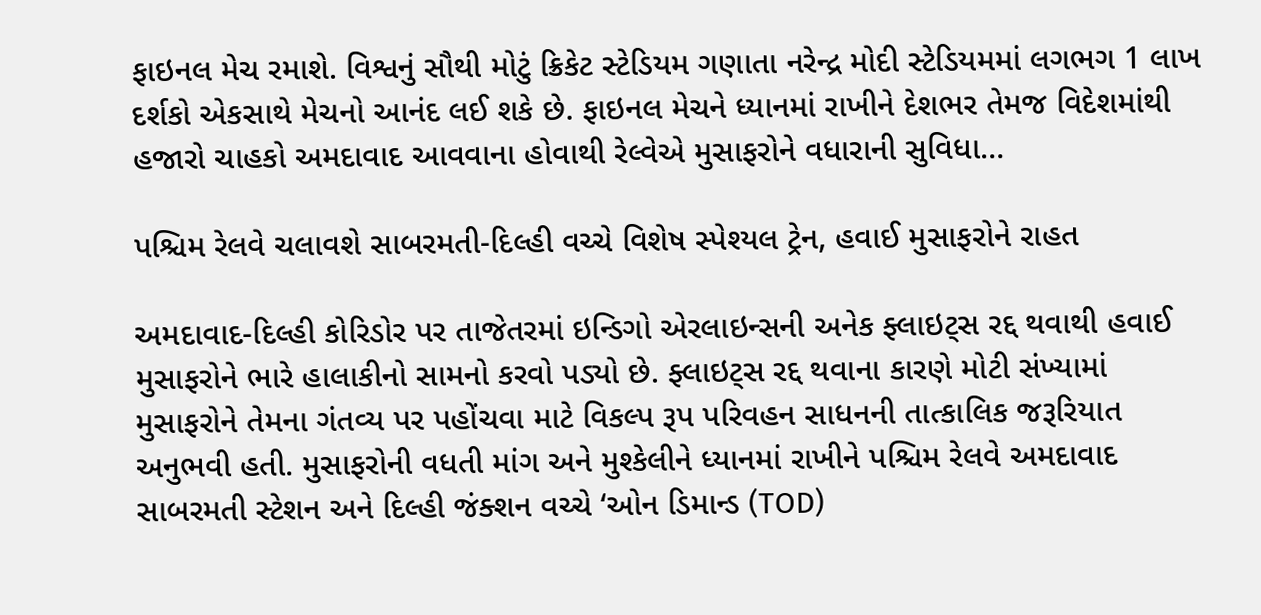ફાઇનલ મેચ રમાશે. વિશ્વનું સૌથી મોટું ક્રિકેટ સ્ટેડિયમ ગણાતા નરેન્દ્ર મોદી સ્ટેડિયમમાં લગભગ 1 લાખ દર્શકો એકસાથે મેચનો આનંદ લઈ શકે છે. ફાઇનલ મેચને ધ્યાનમાં રાખીને દેશભર તેમજ વિદેશમાંથી હજારો ચાહકો અમદાવાદ આવવાના હોવાથી રેલ્વેએ મુસાફરોને વધારાની સુવિધા…

પશ્ચિમ રેલવે ચલાવશે સાબરમતી-દિલ્હી વચ્ચે વિશેષ સ્પેશ્યલ ટ્રેન, હવાઈ મુસાફરોને રાહત

અમદાવાદ-દિલ્હી કોરિડોર પર તાજેતરમાં ઇન્ડિગો એરલાઇન્સની અનેક ફ્લાઇટ્સ રદ્દ થવાથી હવાઈ મુસાફરોને ભારે હાલાકીનો સામનો કરવો પડ્યો છે. ફ્લાઇટ્સ રદ્દ થવાના કારણે મોટી સંખ્યામાં મુસાફરોને તેમના ગંતવ્ય પર પહોંચવા માટે વિકલ્પ રૂપ પરિવહન સાધનની તાત્કાલિક જરૂરિયાત અનુભવી હતી. મુસાફરોની વધતી માંગ અને મુશ્કેલીને ધ્યાનમાં રાખીને પશ્ચિમ રેલવે અમદાવાદ સાબરમતી સ્ટેશન અને દિલ્હી જંક્શન વચ્ચે ‘ઓન ડિમાન્ડ (TOD)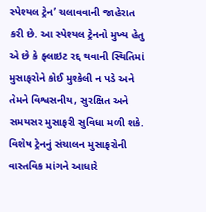સ્પેશ્યલ ટ્રેન’ ચલાવવાની જાહેરાત કરી છે. આ સ્પેશ્યલ ટ્રેનનો મુખ્ય હેતુ એ છે કે ફ્લાઇટ રદ્દ થવાની સ્થિતિમાં મુસાફરોને કોઈ મુશ્કેલી ન પડે અને તેમને વિશ્વસનીય, સુરક્ષિત અને સમયસર મુસાફરી સુવિધા મળી શકે. વિશેષ ટ્રેનનું સંચાલન મુસાફરોની વાસ્તવિક માંગને આધારે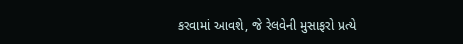કરવામાં આવશે, જે રેલવેની મુસાફરો પ્રત્યે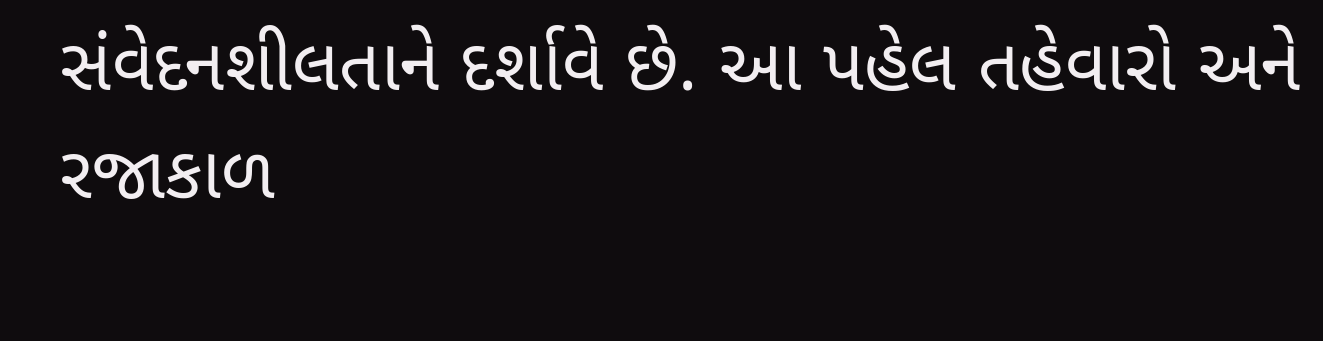સંવેદનશીલતાને દર્શાવે છે. આ પહેલ તહેવારો અને રજાકાળ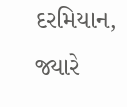દરમિયાન, જ્યારે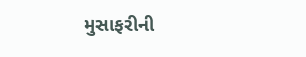મુસાફરીની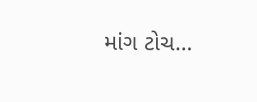માંગ ટોચ…